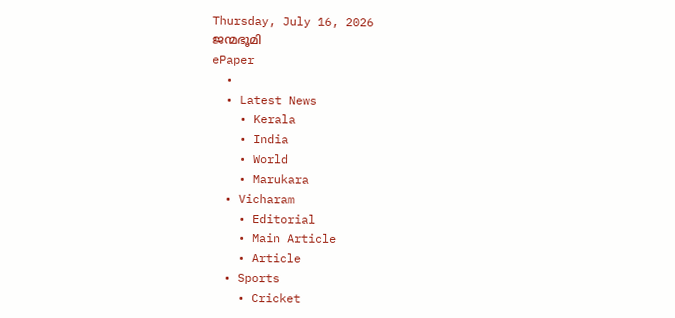Thursday, July 16, 2026
ജന്മഭൂമി
ePaper
  •
  • Latest News
    • Kerala
    • India
    • World
    • Marukara
  • Vicharam
    • Editorial
    • Main Article
    • Article
  • Sports
    • Cricket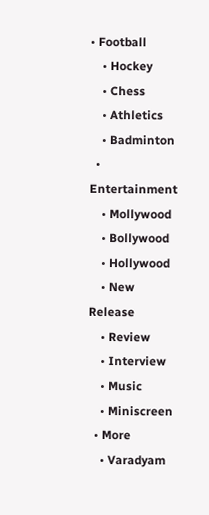• Football
    • Hockey
    • Chess
    • Athletics
    • Badminton
  • Entertainment
    • Mollywood
    • Bollywood
    • Hollywood
    • New Release
    • Review
    • Interview
    • Music
    • Miniscreen
  • More
    • Varadyam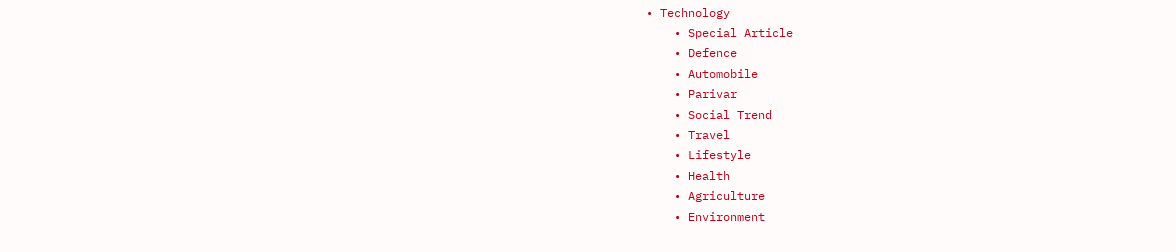• Technology
    • Special Article
    • Defence
    • Automobile
    • Parivar
    • Social Trend
    • Travel
    • Lifestyle
    • Health
    • Agriculture
    • Environment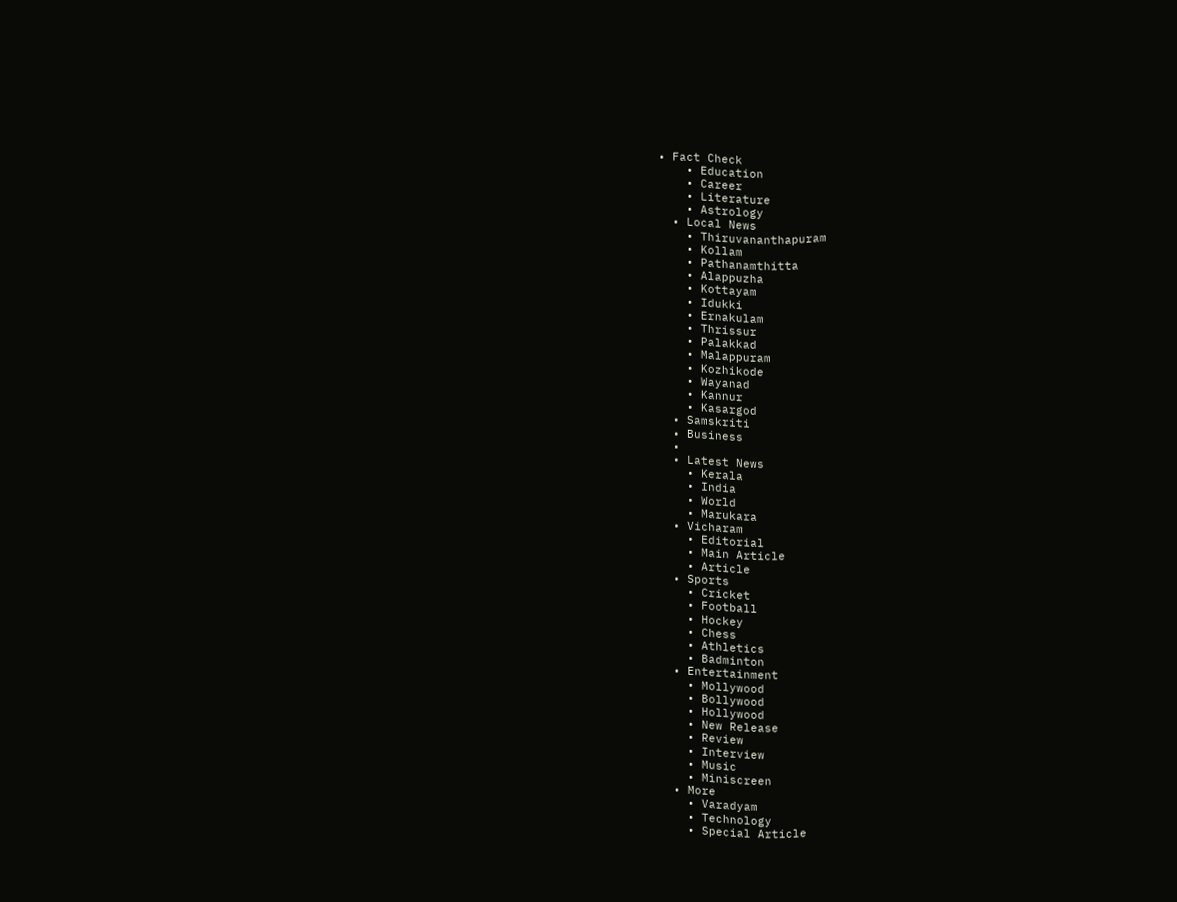• Fact Check
    • Education
    • Career
    • Literature
    • Astrology
  • Local News
    • Thiruvananthapuram
    • Kollam
    • Pathanamthitta
    • Alappuzha
    • Kottayam
    • Idukki
    • Ernakulam
    • Thrissur
    • Palakkad
    • Malappuram
    • Kozhikode
    • Wayanad
    • Kannur
    • Kasargod
  • Samskriti
  • Business
  •
  • Latest News
    • Kerala
    • India
    • World
    • Marukara
  • Vicharam
    • Editorial
    • Main Article
    • Article
  • Sports
    • Cricket
    • Football
    • Hockey
    • Chess
    • Athletics
    • Badminton
  • Entertainment
    • Mollywood
    • Bollywood
    • Hollywood
    • New Release
    • Review
    • Interview
    • Music
    • Miniscreen
  • More
    • Varadyam
    • Technology
    • Special Article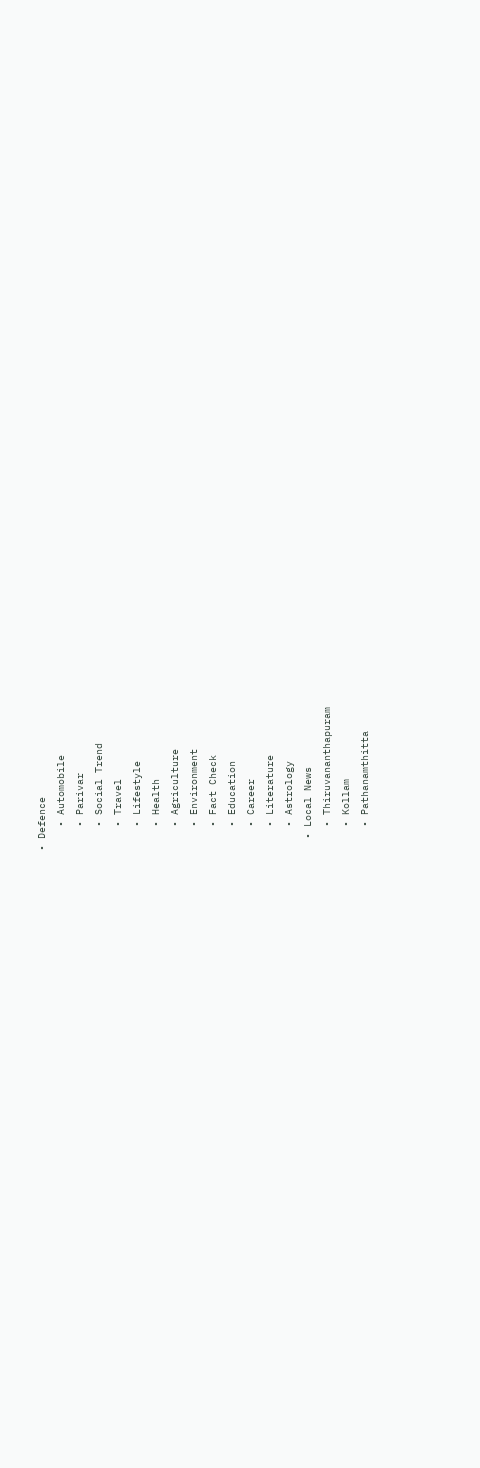• Defence
    • Automobile
    • Parivar
    • Social Trend
    • Travel
    • Lifestyle
    • Health
    • Agriculture
    • Environment
    • Fact Check
    • Education
    • Career
    • Literature
    • Astrology
  • Local News
    • Thiruvananthapuram
    • Kollam
    • Pathanamthitta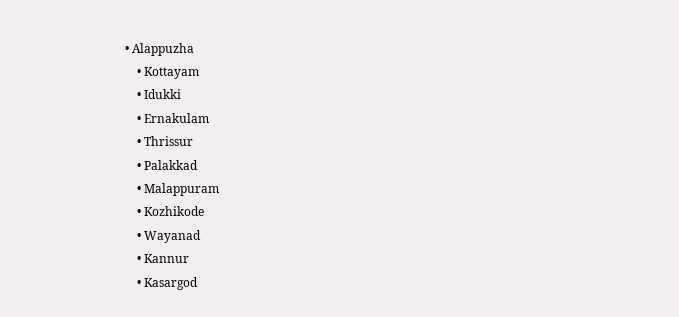• Alappuzha
    • Kottayam
    • Idukki
    • Ernakulam
    • Thrissur
    • Palakkad
    • Malappuram
    • Kozhikode
    • Wayanad
    • Kannur
    • Kasargod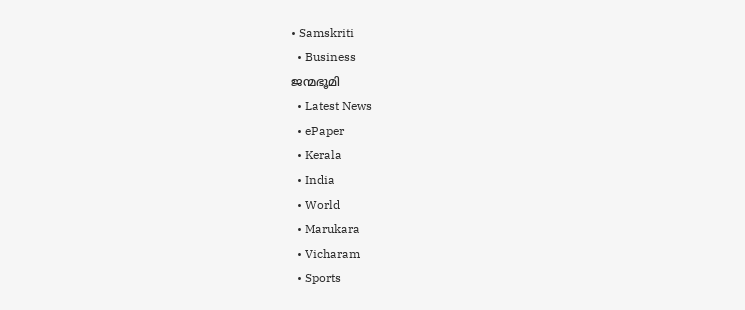• Samskriti
  • Business
ജന്മഭൂമി
  • Latest News
  • ePaper
  • Kerala
  • India
  • World
  • Marukara
  • Vicharam
  • Sports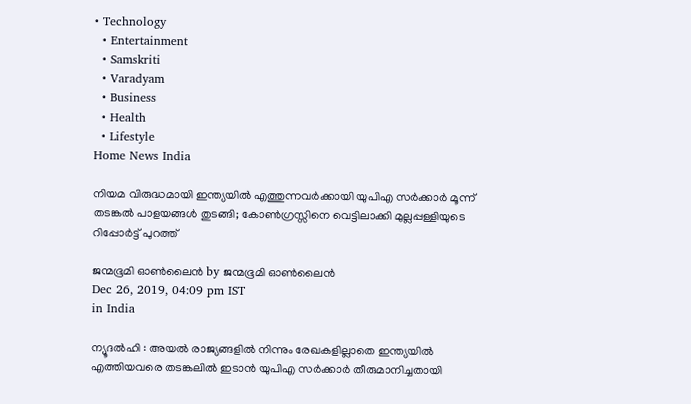• Technology
  • Entertainment
  • Samskriti
  • Varadyam
  • Business
  • Health
  • Lifestyle
Home News India

നിയമ വിരുദ്ധമായി ഇന്ത്യയില്‍ എത്തുന്നവര്‍ക്കായി യുപിഎ സര്‍ക്കാര്‍ മൂന്ന് തടങ്കല്‍ പാളയങ്ങള്‍ തുടങ്ങി; കോണ്‍ഗ്രസ്സിനെ വെട്ടിലാക്കി മുല്ലപ്പള്ളിയുടെ റിപ്പോര്‍ട്ട് പുറത്ത്

ജന്മഭൂമി ഓണ്‍ലൈന്‍ by ജന്മഭൂമി ഓണ്‍ലൈന്‍
Dec 26, 2019, 04:09 pm IST
in India

ന്യൂദല്‍ഹി : അയല്‍ രാജ്യങ്ങളില്‍ നിന്നും രേഖകളില്ലാതെ ഇന്ത്യയില്‍ എത്തിയവരെ തടങ്കലില്‍ ഇടാന്‍ യുപിഎ സര്‍ക്കാര്‍ തീരുമാനിച്ചതായി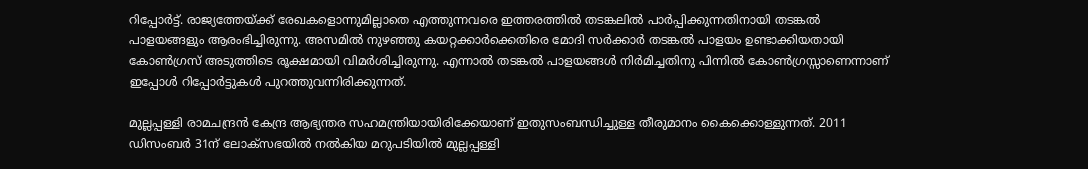റിപ്പോര്‍ട്ട്. രാജ്യത്തേയ്‌ക്ക് രേഖകളൊന്നുമില്ലാതെ എത്തുന്നവരെ ഇത്തരത്തില്‍ തടങ്കലില്‍ പാര്‍പ്പിക്കുന്നതിനായി തടങ്കല്‍ പാളയങ്ങളും ആരംഭിച്ചിരുന്നു. അസമില്‍ നുഴഞ്ഞു കയറ്റക്കാര്‍ക്കെതിരെ മോദി സര്‍ക്കാര്‍ തടങ്കല്‍ പാളയം ഉണ്ടാക്കിയതായി കോണ്‍ഗ്രസ് അടുത്തിടെ രൂക്ഷമായി വിമര്‍ശിച്ചിരുന്നു. എന്നാല്‍ തടങ്കല്‍ പാളയങ്ങള്‍ നിര്‍മിച്ചതിനു പിന്നില്‍ കോണ്‍ഗ്രസ്സാണെന്നാണ് ഇപ്പോള്‍ റിപ്പോര്‍ട്ടുകള്‍ പുറത്തുവന്നിരിക്കുന്നത്.

മുല്ലപ്പള്ളി രാമചന്ദ്രന്‍ കേന്ദ്ര ആഭ്യന്തര സഹമന്ത്രിയായിരിക്കേയാണ് ഇതുസംബന്ധിച്ചുള്ള തീരുമാനം കൈക്കൊള്ളുന്നത്. 2011 ഡിസംബര്‍ 31ന് ലോക്‌സഭയില്‍ നല്‍കിയ മറുപടിയില്‍ മുല്ലപ്പള്ളി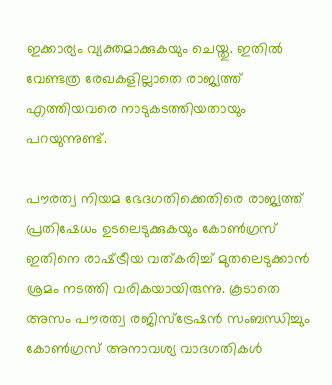ഇക്കാര്യം വ്യക്തമാക്കുകയും ചെയ്തു. ഇതില്‍ വേണ്ടത്ര രേഖകളില്ലാതെ രാജ്യത്ത് എത്തിയവരെ നാടുകടത്തിയതായും പറയുന്നുണ്ട്.

പൗരത്വ നിയമ ഭേദഗതിക്കെതിരെ രാജ്യത്ത് പ്രതിഷേധം ഉടലെടുക്കുകയും കോണ്‍ഗ്രസ് ഇതിനെ രാഷ്‌ട്രീയ വത്കരിച്ച് മുതലെടുക്കാന്‍ ശ്രമം നടത്തി വരികയായിരുന്നു. കൂടാതെ അസം പൗരത്വ രജിസ്‌ട്രേഷന്‍ സംബന്ധിച്ചും കോണ്‍ഗ്രസ് അനാവശ്യ വാദഗതികള്‍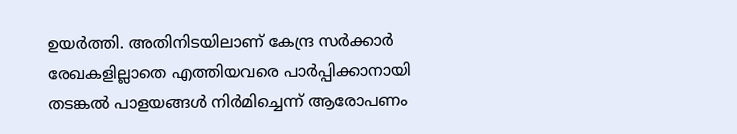ഉയര്‍ത്തി. അതിനിടയിലാണ് കേന്ദ്ര സര്‍ക്കാര്‍ രേഖകളില്ലാതെ എത്തിയവരെ പാര്‍പ്പിക്കാനായി തടങ്കല്‍ പാളയങ്ങള്‍ നിര്‍മിച്ചെന്ന് ആരോപണം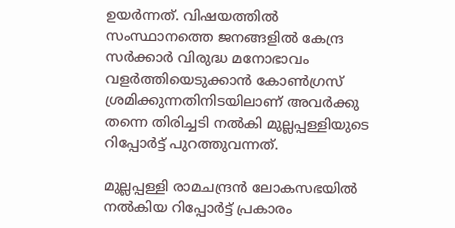ഉയര്‍ന്നത്. വിഷയത്തില്‍ സംസ്ഥാനത്തെ ജനങ്ങളില്‍ കേന്ദ്ര സര്‍ക്കാര്‍ വിരുദ്ധ മനോഭാവം വളര്‍ത്തിയെടുക്കാന്‍ കോണ്‍ഗ്രസ് ശ്രമിക്കുന്നതിനിടയിലാണ് അവര്‍ക്കു തന്നെ തിരിച്ചടി നല്‍കി മുല്ലപ്പള്ളിയുടെ റിപ്പോര്‍ട്ട് പുറത്തുവന്നത്.

മുല്ലപ്പള്ളി രാമചന്ദ്രന്‍ ലോകസഭയില്‍ നല്‍കിയ റിപ്പോര്‍ട്ട് പ്രകാരം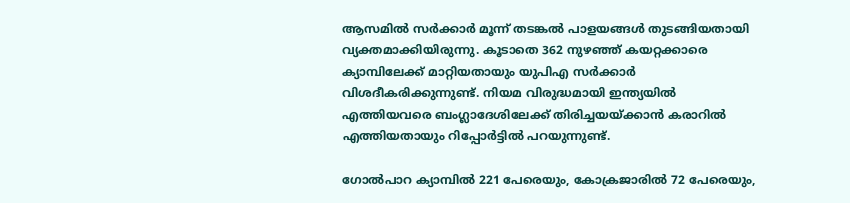ആസമില്‍ സര്‍ക്കാര്‍ മൂന്ന് തടങ്കല്‍ പാളയങ്ങള്‍ തുടങ്ങിയതായി വ്യക്തമാക്കിയിരുന്നു. കൂടാതെ 362 നുഴഞ്ഞ് കയറ്റക്കാരെ ക്യാമ്പിലേക്ക് മാറ്റിയതായും യുപിഎ സര്‍ക്കാര്‍ വിശദീകരിക്കുന്നുണ്ട്. നിയമ വിരുദ്ധമായി ഇന്ത്യയില്‍ എത്തിയവരെ ബംഗ്ലാദേശിലേക്ക് തിരിച്ചയയ്‌ക്കാന്‍ കരാറില്‍ എത്തിയതായും റിപ്പോര്‍ട്ടില്‍ പറയുന്നുണ്ട്.

ഗോല്‍പാറ ക്യാമ്പില്‍ 221 പേരെയും, കോക്രജാരില്‍ 72 പേരെയും,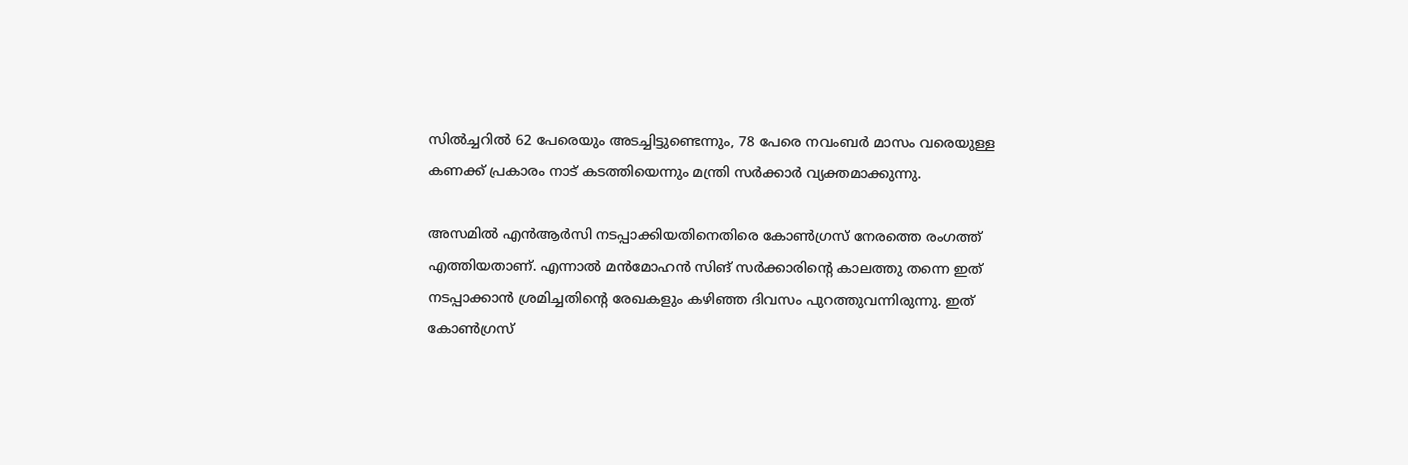സില്‍ച്ചറില്‍ 62 പേരെയും അടച്ചിട്ടുണ്ടെന്നും, 78 പേരെ നവംബര്‍ മാസം വരെയുള്ള കണക്ക് പ്രകാരം നാട് കടത്തിയെന്നും മന്ത്രി സര്‍ക്കാര്‍ വ്യക്തമാക്കുന്നു.

അസമില്‍ എന്‍ആര്‍സി നടപ്പാക്കിയതിനെതിരെ കോണ്‍ഗ്രസ് നേരത്തെ രംഗത്ത് എത്തിയതാണ്. എന്നാല്‍ മന്‍മോഹന്‍ സിങ് സര്‍ക്കാരിന്റെ കാലത്തു തന്നെ ഇത് നടപ്പാക്കാന്‍ ശ്രമിച്ചതിന്റെ രേഖകളും കഴിഞ്ഞ ദിവസം പുറത്തുവന്നിരുന്നു. ഇത് കോണ്‍ഗ്രസ്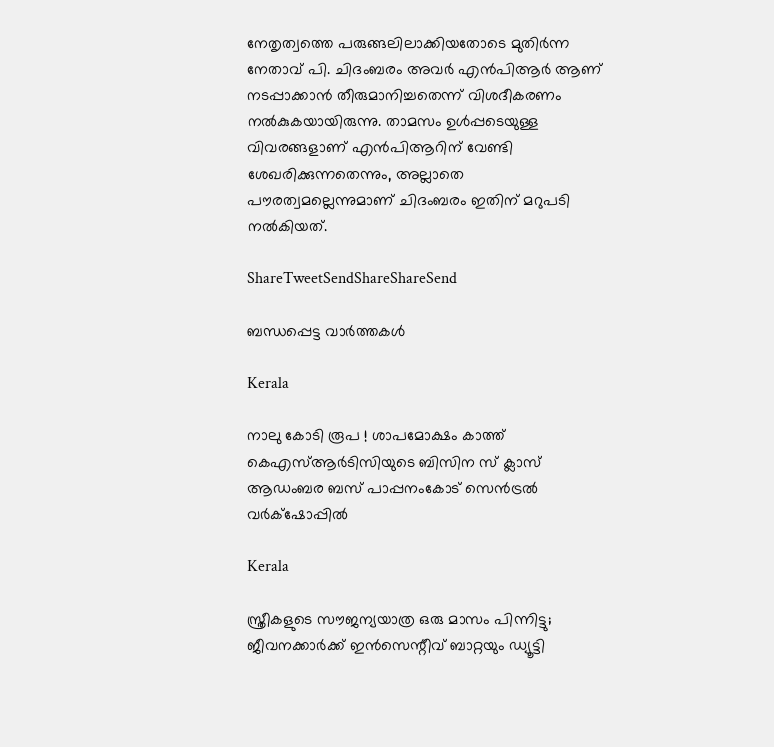നേതൃത്വത്തെ പരുങ്ങലിലാക്കിയതോടെ മുതിര്‍ന്ന നേതാവ് പി. ചിദംബരം അവര്‍ എന്‍പിആര്‍ ആണ് നടപ്പാക്കാന്‍ തീരുമാനിച്ചതെന്ന് വിശദീകരണം നല്‍കുകയായിരുന്നു. താമസം ഉള്‍പ്പടെയുള്ള വിവരങ്ങളാണ് എന്‍പിആറിന് വേണ്ടി ശേഖരിക്കുന്നതെന്നും, അല്ലാതെ പൗരത്വമല്ലെന്നുമാണ് ചിദംബരം ഇതിന് മറുപടി നല്‍കിയത്.

ShareTweetSendShareShareSend

ബന്ധപ്പെട്ട വാര്‍ത്തകള്‍

Kerala

നാലു കോടി രൂപ ! ശാപമോക്ഷം കാത്ത് കെഎസ്ആര്‍ടിസിയുടെ ബിസിന സ് ക്ലാസ് ആഡംബര ബസ് പാപ്പനംകോട് സെന്‍ട്രല്‍ വര്‍ക്‌ഷോപ്പില്‍

Kerala

സ്ത്രീകളുടെ സൗജന്യയാത്ര ഒരു മാസം പിന്നിട്ടു; ജീവനക്കാര്‍ക്ക് ഇന്‍സെന്റീവ് ബാറ്റയും ഡ്യൂട്ടി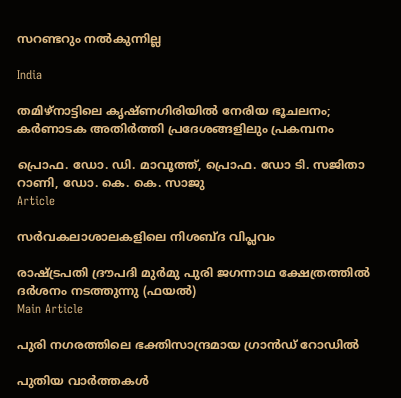സറണ്ടറും നല്‍കുന്നില്ല

India

തമിഴ്‌നാട്ടിലെ കൃഷ്ണഗിരിയിൽ നേരിയ ഭൂചലനം; കർണാടക അതിർത്തി പ്രദേശങ്ങളിലും പ്രകമ്പനം

പ്രൊഫ. ഡോ. ഡി. മാവൂത്ത്, പ്രൊഫ. ഡോ ടി. സജിതാ റാണി, ഡോ. കെ. കെ. സാജു
Article

സര്‍വകലാശാലകളിലെ നിശബ്ദ വിപ്ലവം

രാഷ്ട്രപതി ദ്രൗപദി മുര്‍മു പുരി ജഗന്നാഥ ക്ഷേത്രത്തില്‍ ദര്‍ശനം നടത്തുന്നു (ഫയല്‍)
Main Article

പുരി നഗരത്തിലെ ഭക്തിസാന്ദ്രമായ ഗ്രാന്‍ഡ് റോഡില്‍

പുതിയ വാര്‍ത്തകള്‍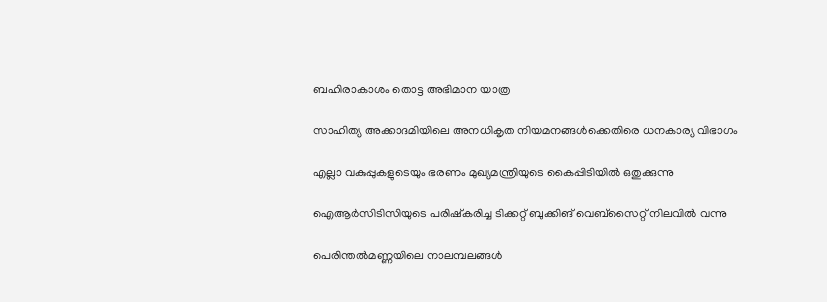ബഹിരാകാശം തൊട്ട അഭിമാന യാത്ര

സാഹിത്യ അക്കാദമിയിലെ അനധികൃത നിയമനങ്ങള്‍ക്കെതിരെ ധനകാര്യ വിഭാഗം

എല്ലാ വകുപ്പുകളുടെയും ഭരണം മുഖ്യമന്ത്രിയുടെ കൈപ്പിടിയില്‍ ഒതുക്കുന്നു

ഐആര്‍സിടിസിയുടെ പരിഷ്‌കരിച്ച ടിക്കറ്റ് ബുക്കിങ് വെബ്സൈറ്റ് നിലവില്‍ വന്നു

പെരിന്തല്‍മണ്ണയിലെ നാലമ്പലങ്ങള്‍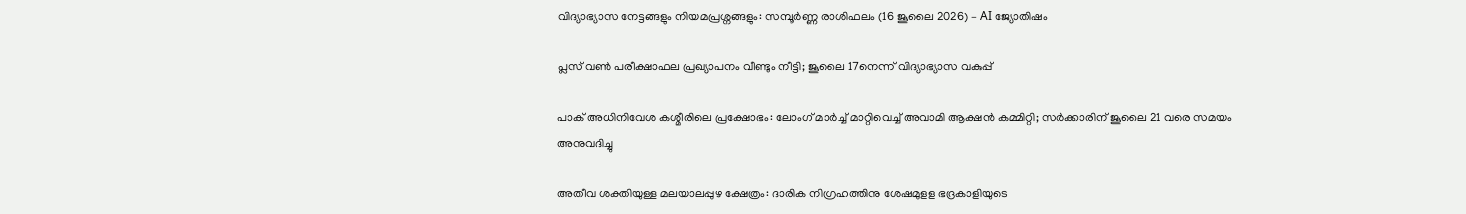വിദ്യാഭ്യാസ നേട്ടങ്ങളും നിയമപ്രശ്നങ്ങളും: സമ്പൂർണ്ണ രാശിഫലം (16 ജൂലൈ 2026) – AI ജ്യോതിഷം

പ്ലസ് വൺ പരീക്ഷാഫല പ്രഖ്യാപനം വീണ്ടും നീട്ടി; ജൂലൈ 17നെന്ന് വിദ്യാഭ്യാസ വകുപ്പ്

പാക് അധിനിവേശ കശ്മീരിലെ പ്രക്ഷോഭം: ലോംഗ് മാർച്ച് മാറ്റിവെച്ച് അവാമി ആക്ഷൻ കമ്മിറ്റി; സർക്കാരിന് ജൂലൈ 21 വരെ സമയം അനുവദിച്ചു

അതീവ ശക്തിയുള്ള മലയാലപ്പുഴ ക്ഷേത്രം: ദാരിക നിഗ്രഹത്തിനു ശേഷമുളള ഭദ്രകാളിയുടെ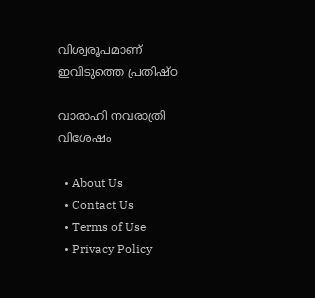വിശ്വരൂപമാണ് ഇവിടുത്തെ പ്രതിഷ്ഠ

വാരാഹി നവരാത്രി വിശേഷം

  • About Us
  • Contact Us
  • Terms of Use
  • Privacy Policy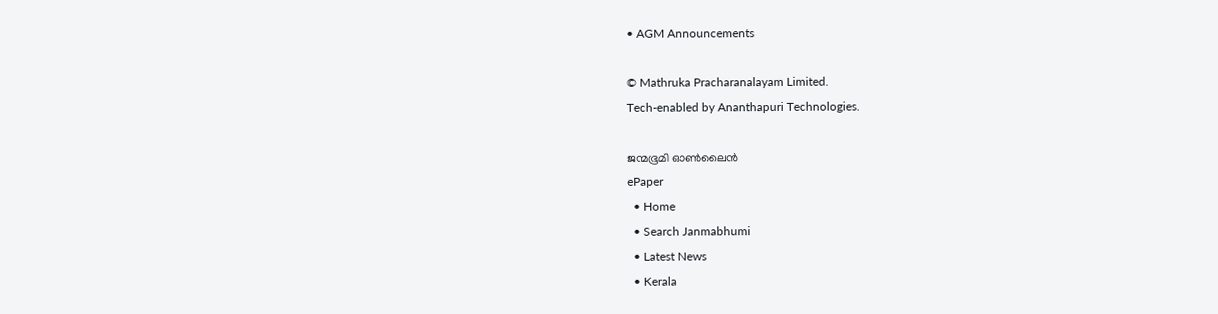• AGM Announcements

© Mathruka Pracharanalayam Limited.
Tech-enabled by Ananthapuri Technologies.

ജന്മഭൂമി ഓണ്‍ലൈന്‍
ePaper
  • Home
  • Search Janmabhumi
  • Latest News
  • Kerala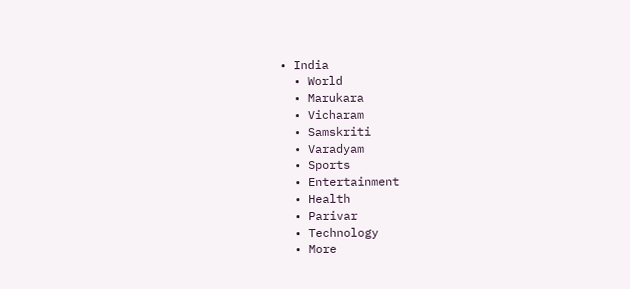• India
  • World
  • Marukara
  • Vicharam
  • Samskriti
  • Varadyam
  • Sports
  • Entertainment
  • Health
  • Parivar
  • Technology
  • More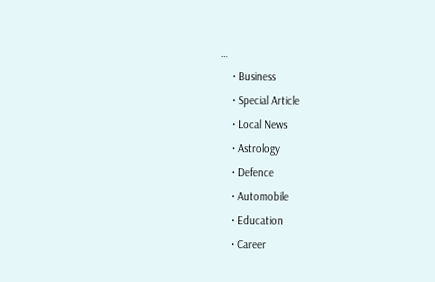…
    • Business
    • Special Article
    • Local News
    • Astrology
    • Defence
    • Automobile
    • Education
    • Career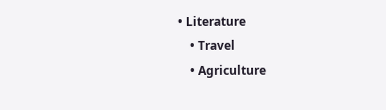• Literature
    • Travel
    • Agriculture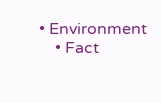• Environment
    • Fact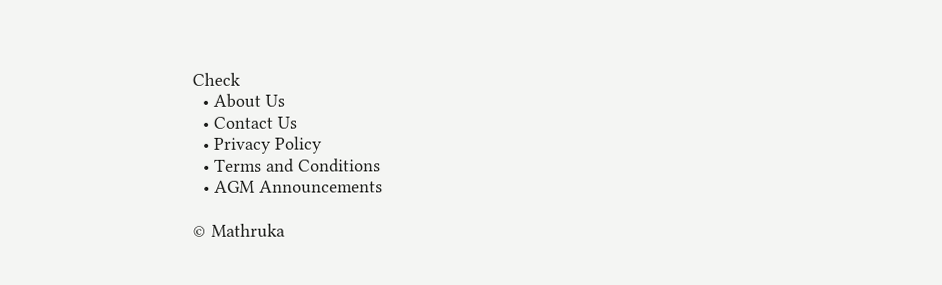Check
  • About Us
  • Contact Us
  • Privacy Policy
  • Terms and Conditions
  • AGM Announcements

© Mathruka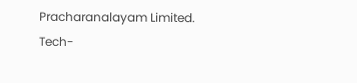Pracharanalayam Limited.
Tech-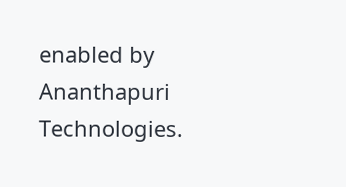enabled by Ananthapuri Technologies.